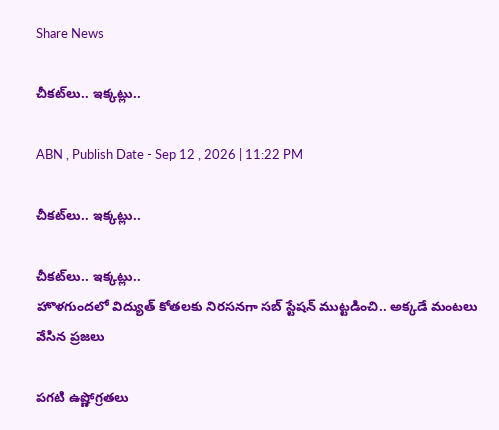Share News

చీకట్‌లు.. ఇక్కట్లు..

ABN , Publish Date - Sep 12 , 2026 | 11:22 PM

చీకట్‌లు.. ఇక్కట్లు..

చీకట్‌లు.. ఇక్కట్లు..
హొళగుందలో విద్యుత్‌ కోతలకు నిరసనగా సబ్‌ స్టేషన్‌ ముట్టడించి.. అక్కడే మంటలు వేసిన ప్రజలు

పగటి ఉష్ణోగ్రతలు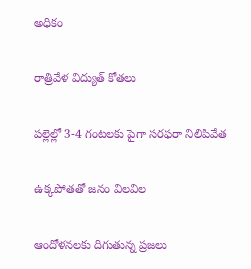అధికం

రాత్రివేళ విద్యుత్‌ కోతలు

పల్లెల్లో 3-4 గంటలకు పైగా సరఫరా నిలిపివేత

ఉక్కపోతతో జనం విలవిల

ఆందోళనలకు దిగుతున్న ప్రజలు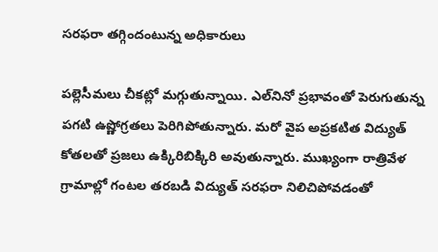సరఫరా తగ్గిందంటున్న అధికారులు

పల్లెసీమలు చీకట్లో మగ్గుతున్నాయి. ఎల్‌నినో ప్రభావంతో పెరుగుతున్న పగటి ఉష్ణోగ్రతలు పెరిగిపోతున్నారు. మరో వైప అప్రకటిత విద్యుత్‌ కోతలతో ప్రజలు ఉక్కిరిబిక్కిరి అవుతున్నారు. ముఖ్యంగా రాత్రివేళ గ్రామాల్లో గంటల తరబడి విద్యుత్‌ సరఫరా నిలిచిపోవడంతో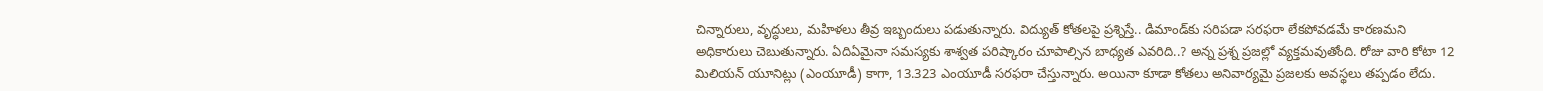చిన్నారులు, వృద్ధులు, మహిళలు తీవ్ర ఇబ్బందులు పడుతున్నారు. విద్యుత్‌ కోతలపై ప్రశ్నిస్తే.. డిమాండ్‌కు సరిపడా సరఫరా లేకపోవడమే కారణమని అధికారులు చెబుతున్నారు. ఏదిఏమైనా సమస్యకు శాశ్వత పరిష్కారం చూపాల్సిన బాధ్యత ఎవరిది..? అన్న ప్రశ్న ప్రజల్లో వ్యక్తమవుతోంది. రోజు వారి కోటా 12 మిలియన్‌ యూనిట్లు (ఎంయూడీ) కాగా, 13.323 ఎంయూడీ సరఫరా చేస్తున్నారు. అయినా కూడా కోతలు అనివార్యమై ప్రజలకు అవస్థలు తప్పడం లేదు.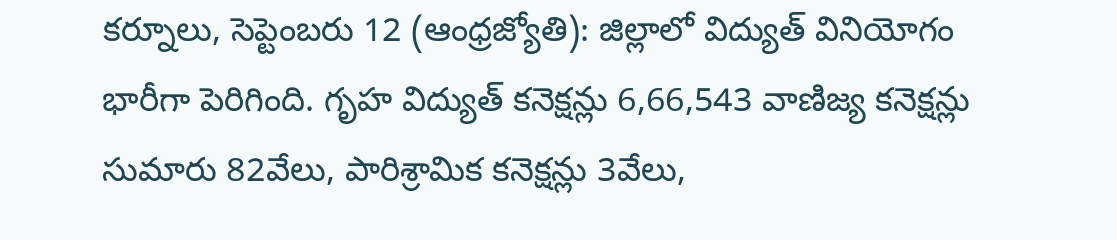కర్నూలు, సెప్టెంబరు 12 (ఆంధ్రజ్యోతి): జిల్లాలో విద్యుత్‌ వినియోగం భారీగా పెరిగింది. గృహ విద్యుత్‌ కనెక్షన్లు 6,66,543 వాణిజ్య కనెక్షన్లు సుమారు 82వేలు, పారిశ్రామిక కనెక్షన్లు 3వేలు,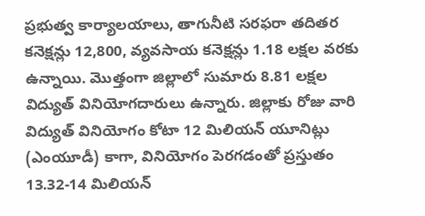ప్రభుత్వ కార్యాలయాలు, తాగునీటి సరఫరా తదితర కనెక్షన్లు 12,800, వ్యవసాయ కనెక్షన్లు 1.18 లక్షల వరకు ఉన్నాయి. మొత్తంగా జిల్లాలో సుమారు 8.81 లక్షల విద్యుత్‌ వినియోగదారులు ఉన్నారు. జిల్లాకు రోజు వారి విద్యుత్‌ వినియోగం కోటా 12 మిలియన్‌ యూనిట్లు (ఎంయూడీ) కాగా, వినియోగం పెరగడంతో ప్రస్తుతం 13.32-14 మిలియన్‌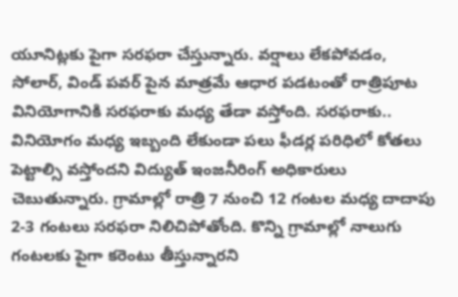యూనిట్లకు పైగా సరఫరా చేస్తున్నారు. వర్షాలు లేకపోవడం, సోలార్‌, విండ్‌ పవర్‌ పైన మాత్రమే ఆధార పడటంతో రాత్రిపూట వినియోగానికి సరఫరాకు మధ్య తేడా వస్తోంది. సరఫరాకు.. వినియోగం మధ్య ఇబ్బంది లేకుండా పలు ఫీడర్ల పరిధిలో కోతలు పెట్టాల్సి వస్తోందని విద్యుత్‌ ఇంజనీరింగ్‌ అధికారులు చెబుతున్నారు. గ్రామాల్లో రాత్రి 7 నుంచి 12 గంటల మధ్య దాదాపు 2-3 గంటలు సరఫరా నిలిచిపోతోంది. కొన్ని గ్రామాల్లో నాలుగు గంటలకు పైగా కరెంటు తీస్తున్నారని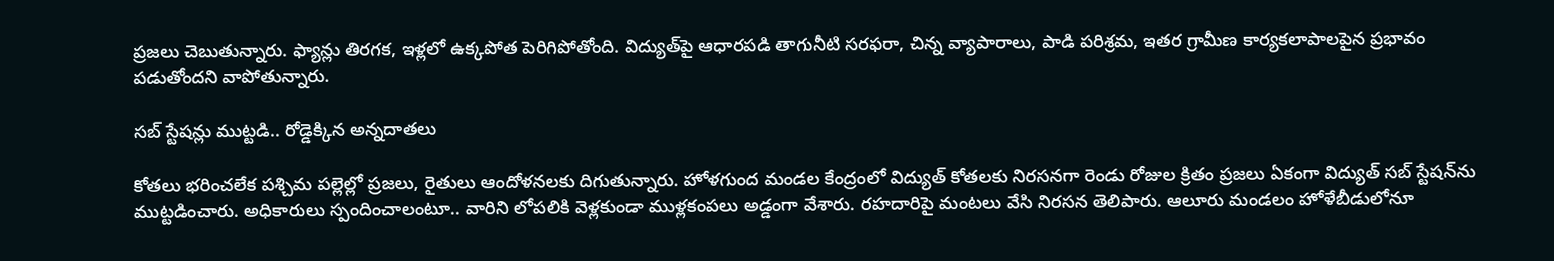ప్రజలు చెబుతున్నారు. ఫ్యాన్లు తిరగక, ఇళ్లలో ఉక్కపోత పెరిగిపోతోంది. విద్యుత్‌పై ఆధారపడి తాగునీటి సరఫరా, చిన్న వ్యాపారాలు, పాడి పరిశ్రమ, ఇతర గ్రామీణ కార్యకలాపాలపైన ప్రభావం పడుతోందని వాపోతున్నారు.

సబ్‌ స్టేషన్లు ముట్టడి.. రోడ్డెక్కిన అన్నదాతలు

కోతలు భరించలేక పశ్చిమ పల్లెల్లో ప్రజలు, రైతులు ఆందోళనలకు దిగుతున్నారు. హోళగుంద మండల కేంద్రంలో విద్యుత్‌ కోతలకు నిరసనగా రెండు రోజుల క్రితం ప్రజలు ఏకంగా విద్యుత్‌ సబ్‌ స్టేషన్‌ను ముట్టడించారు. అధికారులు స్పందించాలంటూ.. వారిని లోపలికి వెళ్లకుండా ముళ్లకంపలు అడ్డంగా వేశారు. రహదారిపై మంటలు వేసి నిరసన తెలిపారు. ఆలూరు మండలం హోళేబీడులోనూ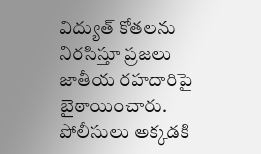విద్యుత్‌ కోతలను నిరసిస్తూ ప్రజలు జాతీయ రహదారిపై బైఠాయించారు. పోలీసులు అక్కడకి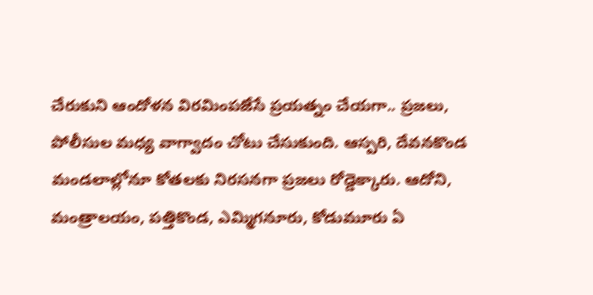చేరుకుని ఆందోళన విరమింపజేసే ప్రయత్నం చేయగా.. ప్రజలు, పోలీసుల మధ్య వాగ్వాదం చోటు చేసుకుంది. ఆస్పరి, దేవనకొండ మండలాల్లోనూ కోతలకు నిరసనగా ప్రజలు రోడ్డెక్కారు. ఆదోని, మంత్రాలయం, పత్తికొండ, ఎమ్మిగనూరు, కోడుమూరు ఏ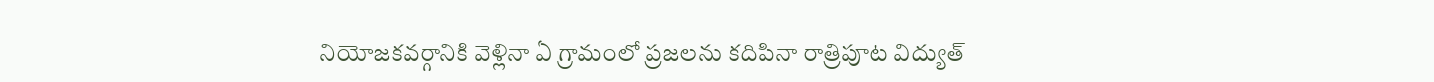నియోజకవర్గానికి వెళ్లినా ఏ గ్రామంలో ప్రజలను కదిపినా రాత్రిపూట విద్యుత్‌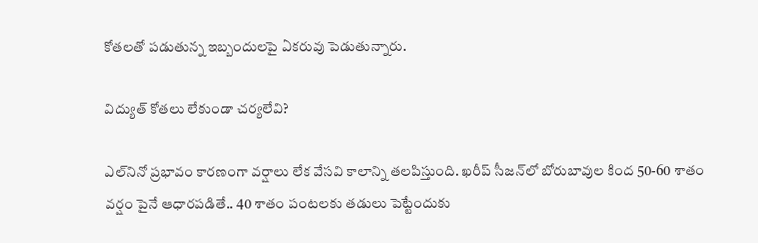కోతలతో పడుతున్న ఇబ్బందులపై ఏకరువు పెడుతున్నారు.

విద్యుత్‌ కోతలు లేకుండా చర్యలేవి?

ఎల్‌నినో ప్రభావం కారణంగా వర్షాలు లేక వేసవి కాలాన్ని తలపిస్తుంది. ఖరీప్‌ సీజన్‌లో బోరుబావుల కింద 50-60 శాతం వర్షం పైనే ఆధారపడితే.. 40 శాతం పంటలకు తడులు పెట్టేందుకు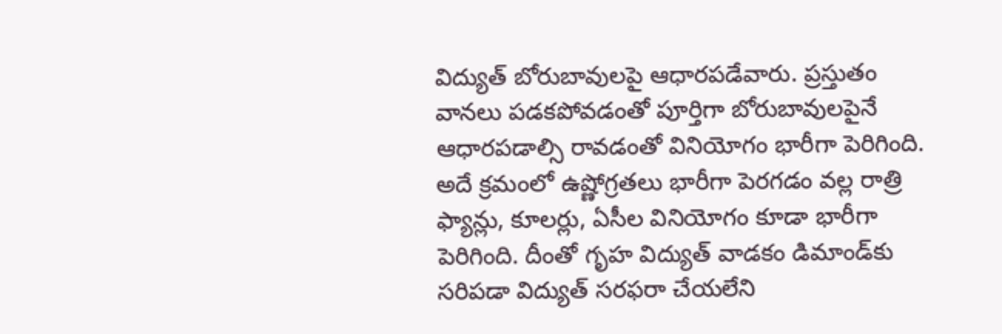విద్యుత్‌ బోరుబావులపై ఆధారపడేవారు. ప్రస్తుతం వానలు పడకపోవడంతో పూర్తిగా బోరుబావులపైనే ఆధారపడాల్సి రావడంతో వినియోగం భారీగా పెరిగింది. అదే క్రమంలో ఉష్ణోగ్రతలు భారీగా పెరగడం వల్ల రాత్రి ఫ్యాన్లు, కూలర్లు, ఏసీల వినియోగం కూడా భారీగా పెరిగింది. దీంతో గృహ విద్యుత్‌ వాడకం డిమాండ్‌కు సరిపడా విద్యుత్‌ సరఫరా చేయలేని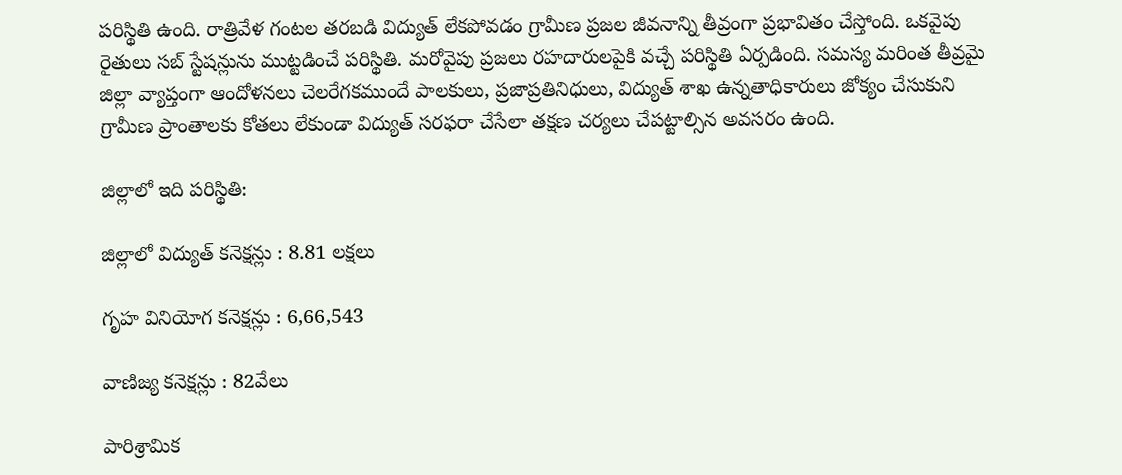పరిస్థితి ఉంది. రాత్రివేళ గంటల తరబడి విద్యుత్‌ లేకపోవడం గ్రామీణ ప్రజల జీవనాన్ని తీవ్రంగా ప్రభావితం చేస్తోంది. ఒకవైపు రైతులు సబ్‌ స్టేషన్లును ముట్టడించే పరిస్థితి. మరోవైపు ప్రజలు రహదారులపైకి వచ్చే పరిస్థితి ఏర్పడింది. సమస్య మరింత తీవ్రమై జిల్లా వ్యాప్తంగా ఆందోళనలు చెలరేగకముందే పాలకులు, ప్రజాప్రతినిధులు, విద్యుత్‌ శాఖ ఉన్నతాధికారులు జోక్యం చేసుకుని గ్రామీణ ప్రాంతాలకు కోతలు లేకుండా విద్యుత్‌ సరఫరా చేసేలా తక్షణ చర్యలు చేపట్టాల్సిన అవసరం ఉంది.

జిల్లాలో ఇది పరిస్థితి:

జిల్లాలో విద్యుత్‌ కనెక్షన్లు : 8.81 లక్షలు

గృహ వినియోగ కనెక్షన్లు : 6,66,543

వాణిజ్య కనెక్షన్లు : 82వేలు

పారిశ్రామిక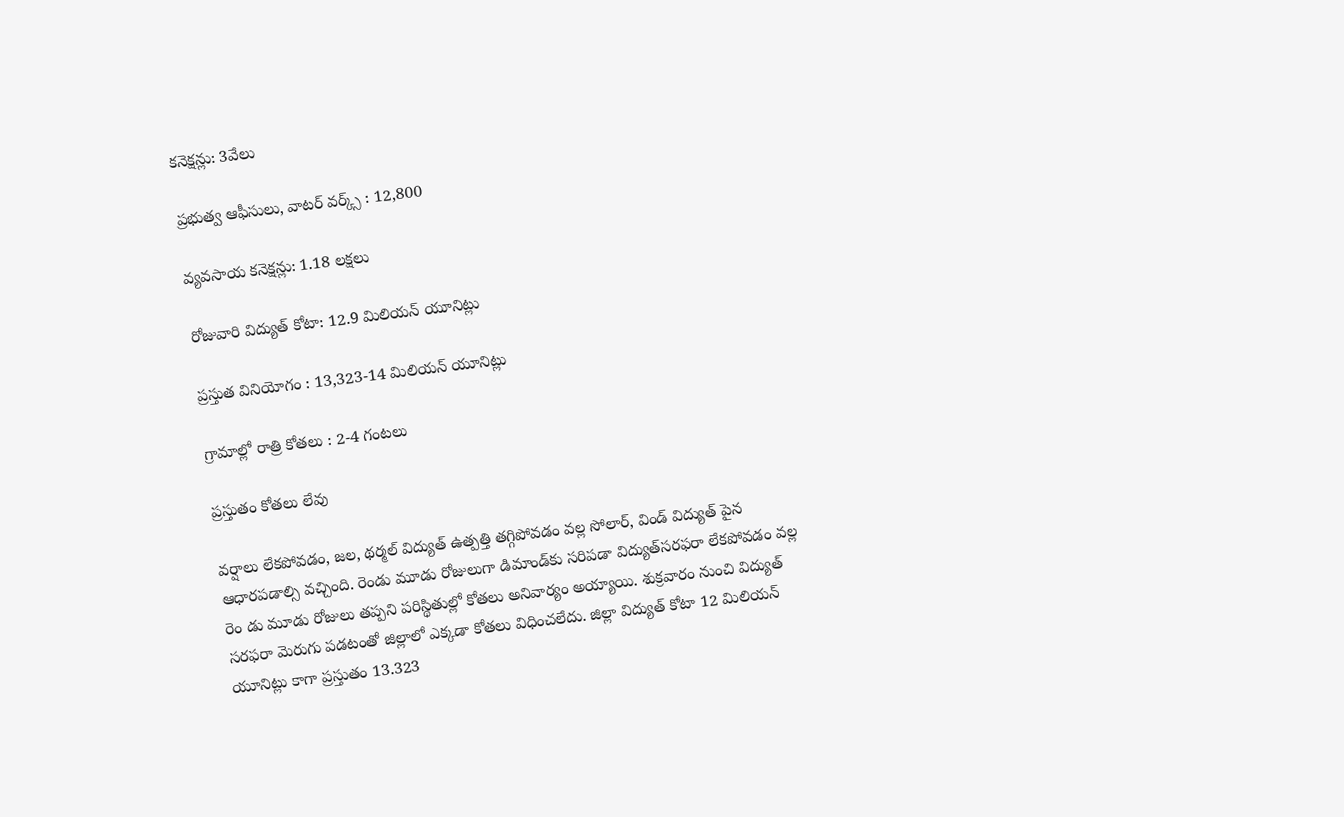కనెక్షన్లు: 3వేలు

ప్రభుత్వ ఆఫీసులు, వాటర్‌ వర్క్స్‌ : 12,800

వ్యవసాయ కనెక్షన్లు: 1.18 లక్షలు

రోజువారి విద్యుత్‌ కోటా: 12.9 మిలియన్‌ యూనిట్లు

ప్రస్తుత వినియోగం : 13,323-14 మిలియన్‌ యూనిట్లు

గ్రామాల్లో రాత్రి కోతలు : 2-4 గంటలు

ప్రస్తుతం కోతలు లేవు

వర్షాలు లేకపోవడం, జల, థర్మల్‌ విద్యుత్‌ ఉత్పత్తి తగ్గిపోవడం వల్ల సోలార్‌, విండ్‌ విద్యుత్‌ పైన ఆధారపడాల్సి వచ్చింది. రెండు మూడు రోజులుగా డిమాండ్‌కు సరిపడా విద్యుత్‌సరఫరా లేకపోవడం వల్ల రెం డు మూడు రోజులు తప్పని పరిస్థితుల్లో కోతలు అనివార్యం అయ్యాయి. శుక్రవారం నుంచి విద్యుత్‌ సరఫరా మెరుగు పడటంతో జిల్లాలో ఎక్కడా కోతలు విధించలేదు. జిల్లా విద్యుత్‌ కోటా 12 మిలియన్‌ యూనిట్లు కాగా ప్రస్తుతం 13.323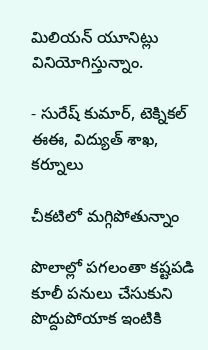మిలియన్‌ యూనిట్లు వినియోగిస్తున్నాం.

- సురేష్‌ కుమార్‌, టెక్నికల్‌ ఈఈ, విద్యుత్‌ శాఖ, కర్నూలు

చీకటిలో మగ్గిపోతున్నాం

పొలాల్లో పగలంతా కష్టపడి కూలీ పనులు చేసుకుని పొద్దుపోయాక ఇంటికి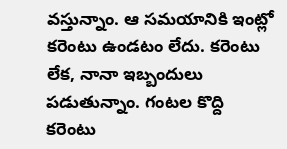వస్తున్నాం. ఆ సమయానికి ఇంట్లో కరెంటు ఉండటం లేదు. కరెంటు లేక, నానా ఇబ్బందులు పడుతున్నాం. గంటల కొద్ది కరెంటు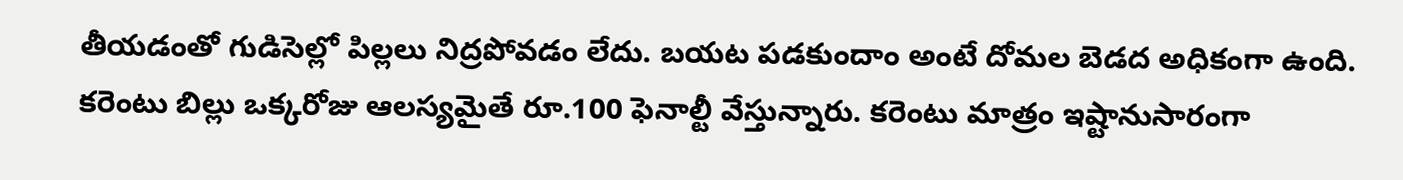తీయడంతో గుడిసెల్లో పిల్లలు నిద్రపోవడం లేదు. బయట పడకుందాం అంటే దోమల బెడద అధికంగా ఉంది. కరెంటు బిల్లు ఒక్కరోజు ఆలస్యమైతే రూ.100 ఫెనాల్టీ వేస్తున్నారు. కరెంటు మాత్రం ఇష్టానుసారంగా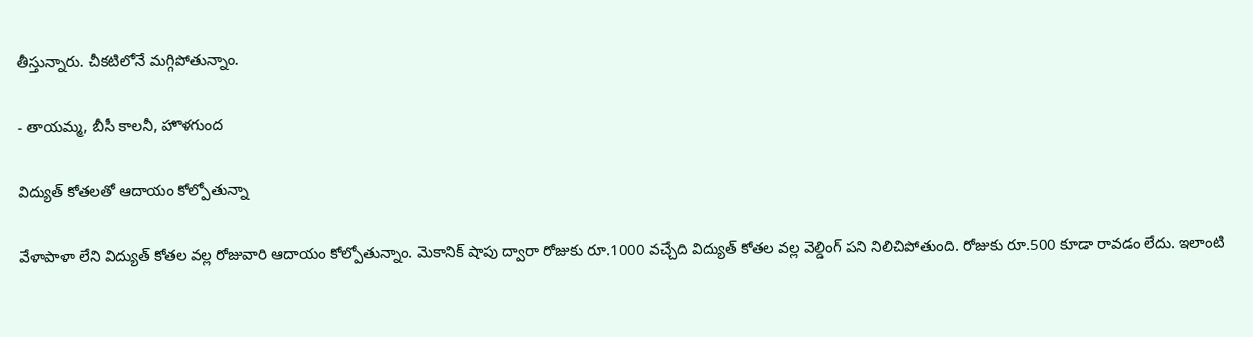తీస్తున్నారు. చీకటిలోనే మగ్గిపోతున్నాం.

- తాయమ్మ, బీసీ కాలనీ, హొళగుంద

విద్యుత్‌ కోతలతో ఆదాయం కోల్పోతున్నా

వేళాపాళా లేని విద్యుత్‌ కోతల వల్ల రోజువారి ఆదాయం కోల్పోతున్నాం. మెకానిక్‌ షాపు ద్వారా రోజుకు రూ.1000 వచ్చేది విద్యుత్‌ కోతల వల్ల వెల్డింగ్‌ పని నిలిచిపోతుంది. రోజుకు రూ.500 కూడా రావడం లేదు. ఇలాంటి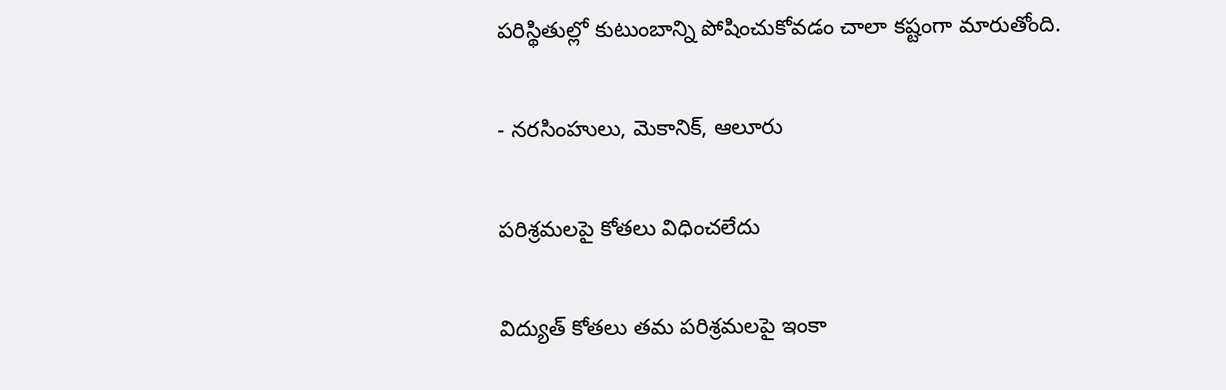పరిస్థితుల్లో కుటుంబాన్ని పోషించుకోవడం చాలా కష్టంగా మారుతోంది.

- నరసింహులు, మెకానిక్‌, ఆలూరు

పరిశ్రమలపై కోతలు విధించలేదు

విద్యుత్‌ కోతలు తమ పరిశ్రమలపై ఇంకా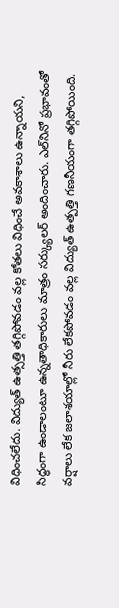విధించలేదు. విద్యుత్‌ ఉత్సత్తి తగ్గిపోవడం వల్ల కోతలు విధించే అవకాశాలు ఉన్నాయని, సిద్ధంగా ఉండాలంటూ ఉన్నతాధికారులు మాత్రం సర్క్యులర్‌ అందించారు. ఎల్‌నినో ప్రభావంతో వర్షాలు లేక జలాశయాల్లో నీరు లేకపోవడం వల్ల విద్యుత్‌ ఉత్పత్తి గణనీయంగా తగ్గిపోయింది.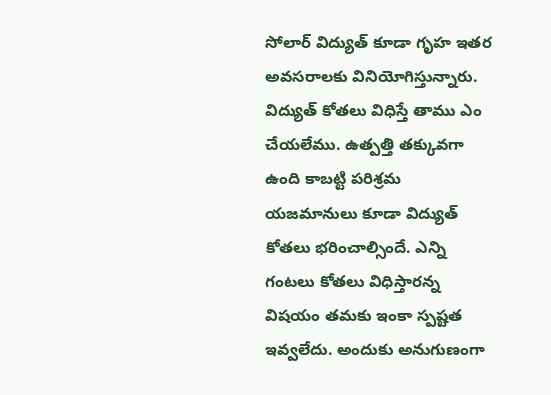సోలార్‌ విద్యుత్‌ కూడా గృహ ఇతర అవసరాలకు వినియోగిస్తున్నారు. విద్యుత్‌ కోతలు విధిస్తే తాము ఎం చేయలేము. ఉత్పత్తి తక్కువగా ఉంది కాబట్టి పరిశ్రమ యజమానులు కూడా విద్యుత్‌ కోతలు భరించాల్సిందే. ఎన్ని గంటలు కోతలు విధిస్తారన్న విషయం తమకు ఇంకా స్పష్టత ఇవ్వలేదు. అందుకు అనుగుణంగా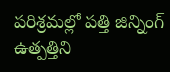పరిశ్రమల్లో పత్తి జిన్నింగ్‌ ఉత్పత్తిని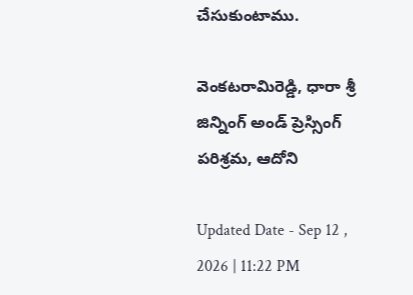చేసుకుంటాము.

వెంకటరామిరెడ్డి, ధారా శ్రీ జిన్నింగ్‌ అండ్‌ ప్రెస్సింగ్‌ పరిశ్రమ, ఆదోని

Updated Date - Sep 12 , 2026 | 11:22 PM